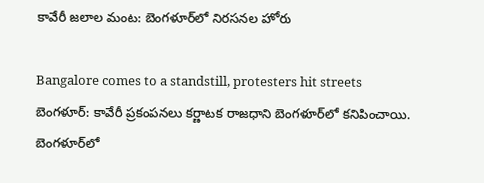కావేరీ జలాల మంట: బెంగళూర్‌లో నిరసనల హోరు

Bangalore comes to a standstill, protesters hit streets
బెంగళూర్: కావేరీ ప్రకంపనలు కర్ణాటక రాజధాని బెంగళూర్‌లో కనిపించాయి. బెంగళూర్‌లో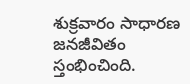శుక్రవారం సాధారణ జనజీవితం స్తంభించింది.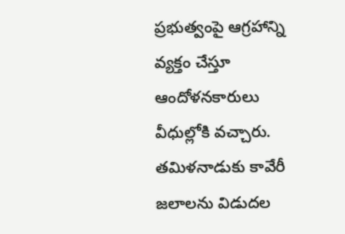ప్రభుత్వంపై ఆగ్రహాన్ని వ్యక్తం చేస్తూ ఆందోళనకారులు వీధుల్లోకి వచ్చారు. తమిళనాడుకు కావేరీ జలాలను విడుదల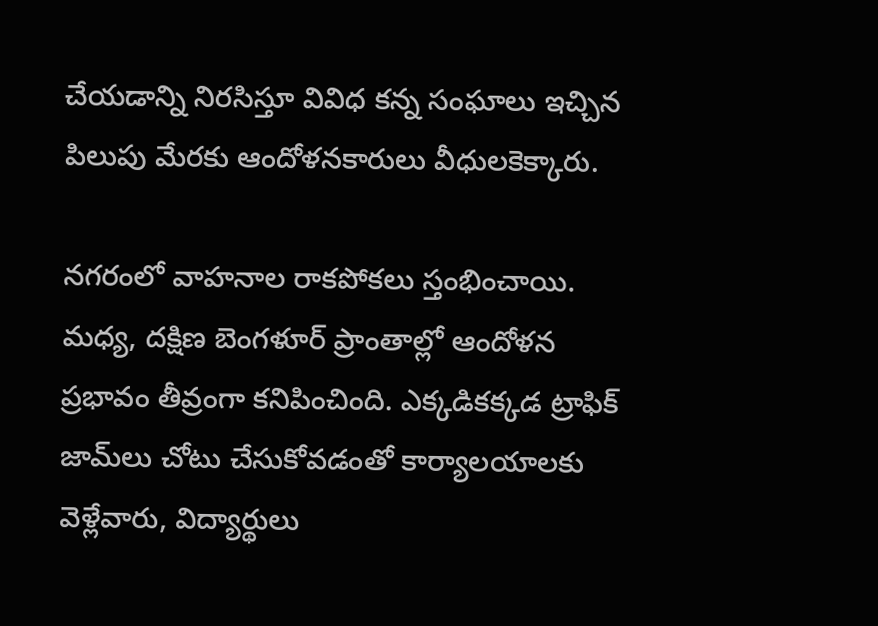చేయడాన్ని నిరసిస్తూ వివిధ కన్న సంఘాలు ఇచ్చిన పిలుపు మేరకు ఆందోళనకారులు వీధులకెక్కారు.

నగరంలో వాహనాల రాకపోకలు స్తంభించాయి. మధ్య, దక్షిణ బెంగళూర్‌ ప్రాంతాల్లో ఆందోళన ప్రభావం తీవ్రంగా కనిపించింది. ఎక్కడికక్కడ ట్రాఫిక్ జామ్‌లు చోటు చేసుకోవడంతో కార్యాలయాలకు వెళ్లేవారు, విద్యార్థులు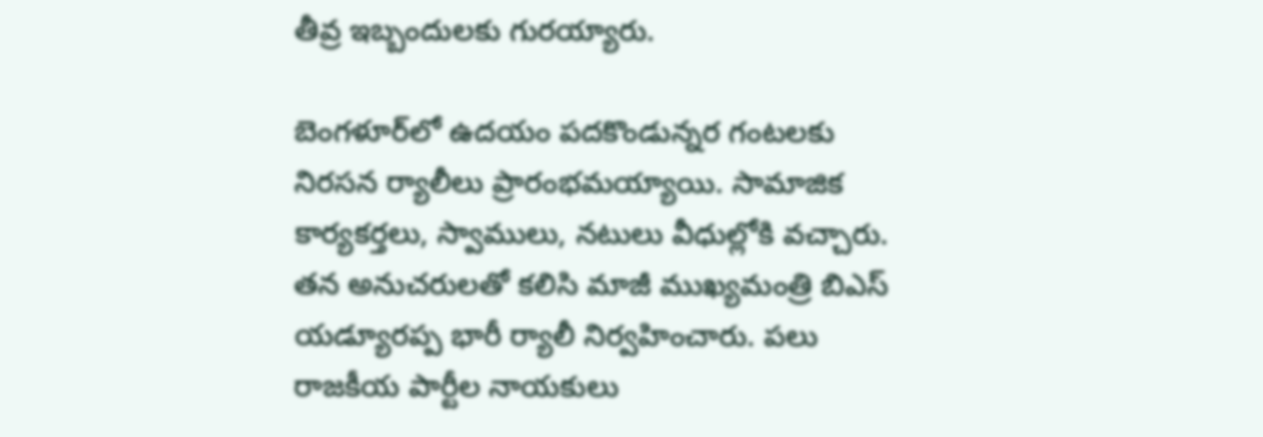తీవ్ర ఇబ్బందులకు గురయ్యారు.

బెంగళూర్‌లో ఉదయం పదకొండున్నర గంటలకు నిరసన ర్యాలీలు ప్రారంభమయ్యాయి. సామాజిక కార్యకర్తలు, స్వాములు, నటులు వీధుల్లోకి వచ్చారు. తన అనుచరులతో కలిసి మాజీ ముఖ్యమంత్రి బిఎస్ యడ్యూరప్ప భారీ ర్యాలీ నిర్వహించారు. పలు రాజకీయ పార్టీల నాయకులు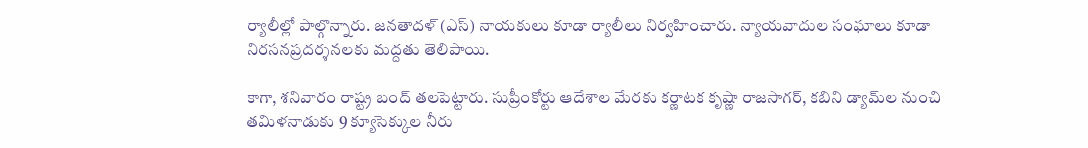ర్యాలీల్లో పాల్గొన్నారు. జనతాదళ్ (ఎస్) నాయకులు కూడా ర్యాలీలు నిర్వహించారు. న్యాయవాదుల సంఘాలు కూడా నిరసనప్రదర్శనలకు మద్దతు తెలిపాయి.

కాగా, శనివారం రాష్ట్ర బంద్ తలపెట్టారు. సుప్రీంకోర్టు ఆదేశాల మేరకు కర్ణాటక కృష్ణా రాజసాగర్, కబిని డ్యామ్‌ల నుంచి తమిళనాడుకు 9 క్యూసెక్కుల నీరు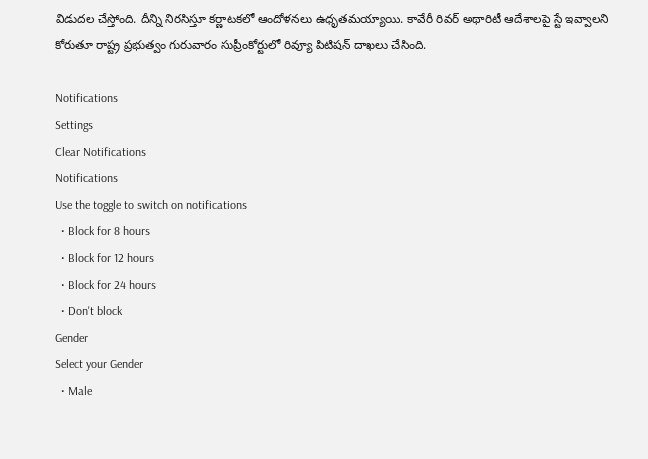విడుదల చేస్తోంది. దీన్ని నిరసిస్తూ కర్ణాటకలో ఆందోళనలు ఉధృతమయ్యాయి. కావేరీ రివర్ అథారిటీ ఆదేశాలపై స్టే ఇవ్వాలని కోరుతూ రాష్ట్ర ప్రభుత్వం గురువారం సుప్రీంకోర్టులో రివ్యూ పిటిషన్ దాఖలు చేసింది.

Notifications
Settings
Clear Notifications
Notifications
Use the toggle to switch on notifications
  • Block for 8 hours
  • Block for 12 hours
  • Block for 24 hours
  • Don't block
Gender
Select your Gender
  • Male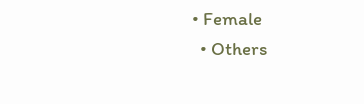• Female
  • Others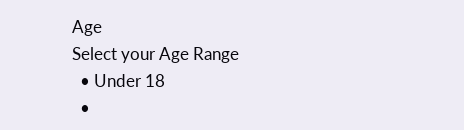Age
Select your Age Range
  • Under 18
  •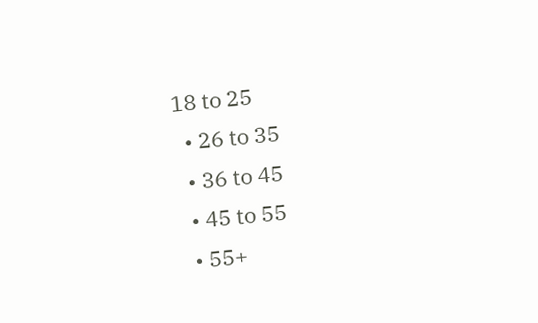18 to 25
  • 26 to 35
  • 36 to 45
  • 45 to 55
  • 55+